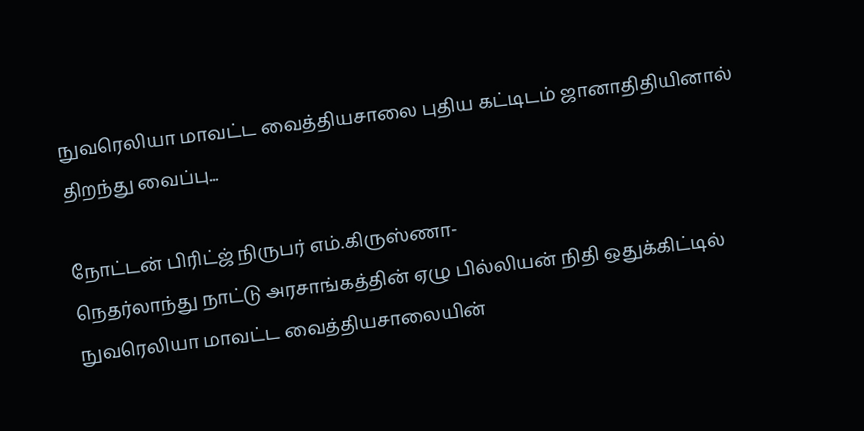நுவரெலியா மாவட்ட வைத்தியசாலை புதிய கட்டிடம் ஜானாதிதியினால் திறந்து வைப்பு...

நோட்டன் பிரிட்ஜ் நிருபர் எம்.கிருஸ்ணா-
நெதர்லாந்து நாட்டு அரசாங்கத்தின் ஏழு பில்லியன் நிதி ஒதுக்கிட்டில் நுவரெலியா மாவட்ட வைத்தியசாலையின்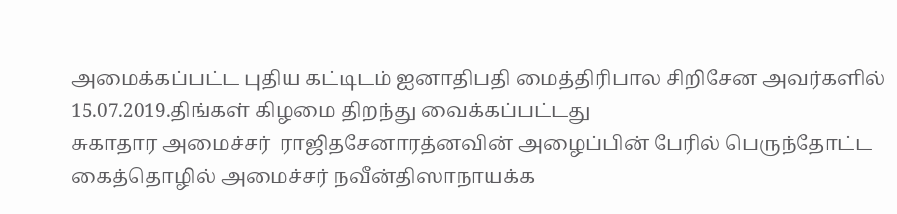அமைக்கப்பட்ட புதிய கட்டிடம் ஐனாதிபதி மைத்திரிபால சிறிசேன அவர்களில் 15.07.2019.திங்கள் கிழமை திறந்து வைக்கப்பட்டது
சுகாதார அமைச்சர்  ராஜிதசேனாரத்னவின் அழைப்பின் பேரில் பெருந்தோட்ட கைத்தொழில் அமைச்சர் நவீன்திஸாநாயக்க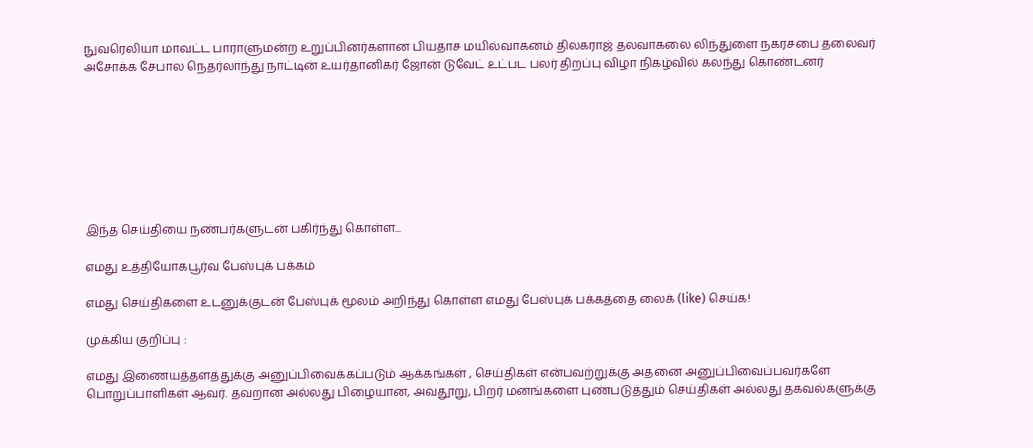நுவரெலியா மாவட்ட பாராளுமன்ற உறுப்பினர்களான பியதாச மயில்வாகனம் திலகராஜ் தலவாகலை லிந்துளை நகரசபை தலைவர் அசோக்க சேபால நெதர்லாந்து நாட்டின் உயர்தானிகர் ஜோன் டுவேட் உட்பட பலர் திறப்பு விழா நிகழ்வில் கலந்து கொண்டனர்








இந்த செய்தியை நண்பர்களுடன் பகிர்ந்து கொள்ள...

எமது உத்தியோகபூர்வ பேஸ்புக் பக்கம்

எமது செய்திகளை உடனுக்குடன் பேஸ்புக் மூலம் அறிந்து கொள்ள எமது பேஸ்புக் பக்கத்தை லைக் (like) செய்க!

முக்கிய குறிப்பு :

எமது இணையத்தளத்துக்கு அனுப்பிவைக்கப்படும் ஆக்கங்கள் , செய்திகள் என்பவற்றுக்கு அதனை அனுப்பிவைப்பவர்களே பொறுப்பாளிகள் ஆவர். தவறான அல்லது பிழையான, அவதூறு, பிறர் மனங்களை புண்படுத்தும் செய்திகள் அல்லது தகவல்களுக்கு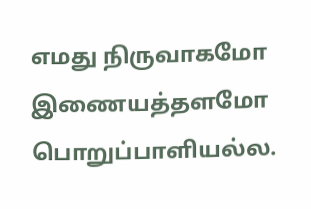எமது நிருவாகமோ இணையத்தளமோ பொறுப்பாளியல்ல.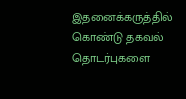இதனைக்கருத்தில் கொண்டு தகவல் தொடர்புகளை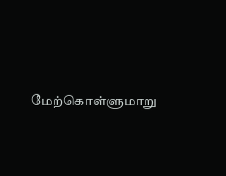மேற்கொள்ளுமாறு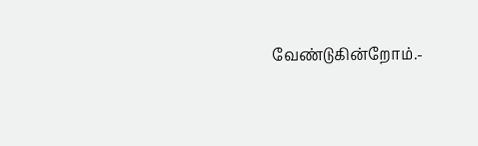வேண்டுகின்றோம்.-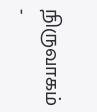நிருவாகம் -